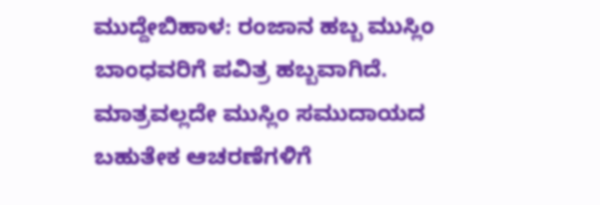ಮುದ್ದೇಬಿಹಾಳ: ರಂಜಾನ ಹಬ್ಬ ಮುಸ್ಲಿಂ ಬಾಂಧವರಿಗೆ ಪವಿತ್ರ ಹಬ್ಬವಾಗಿದೆ. ಮಾತ್ರವಲ್ಲದೇ ಮುಸ್ಲಿಂ ಸಮುದಾಯದ ಬಹುತೇಕ ಆಚರಣೆಗಳಿಗೆ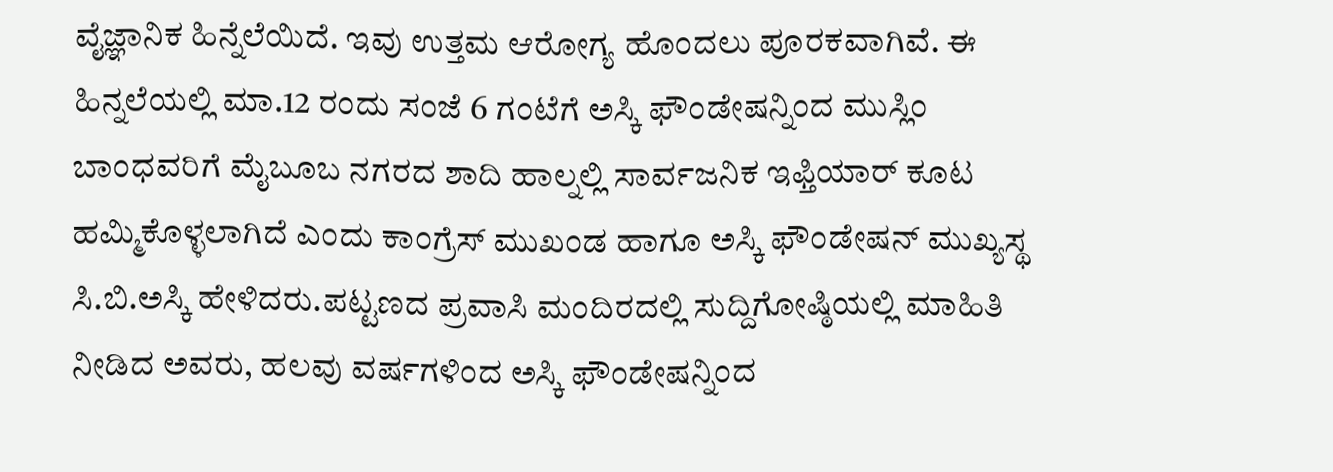ವೈಜ್ಞಾನಿಕ ಹಿನ್ನೆಲೆಯಿದೆ. ಇವು ಉತ್ತಮ ಆರೋಗ್ಯ ಹೊಂದಲು ಪೂರಕವಾಗಿವೆ. ಈ ಹಿನ್ನಲೆಯಲ್ಲಿ ಮಾ.12 ರಂದು ಸಂಜೆ 6 ಗಂಟೆಗೆ ಅಸ್ಕಿ ಫೌಂಡೇಷನ್ನಿಂದ ಮುಸ್ಲಿಂ ಬಾಂಧವರಿಗೆ ಮೈಬೂಬ ನಗರದ ಶಾದಿ ಹಾಲ್ನಲ್ಲಿ ಸಾರ್ವಜನಿಕ ಇಫ್ತಿಯಾರ್ ಕೂಟ ಹಮ್ಮಿಕೊಳ್ಳಲಾಗಿದೆ ಎಂದು ಕಾಂಗ್ರೆಸ್ ಮುಖಂಡ ಹಾಗೂ ಅಸ್ಕಿ ಫೌಂಡೇಷನ್ ಮುಖ್ಯಸ್ಥ ಸಿ.ಬಿ.ಅಸ್ಕಿ ಹೇಳಿದರು.ಪಟ್ಟಣದ ಪ್ರವಾಸಿ ಮಂದಿರದಲ್ಲಿ ಸುದ್ದಿಗೋಷ್ಠಿಯಲ್ಲಿ ಮಾಹಿತಿ ನೀಡಿದ ಅವರು, ಹಲವು ವರ್ಷಗಳಿಂದ ಅಸ್ಕಿ ಫೌಂಡೇಷನ್ನಿಂದ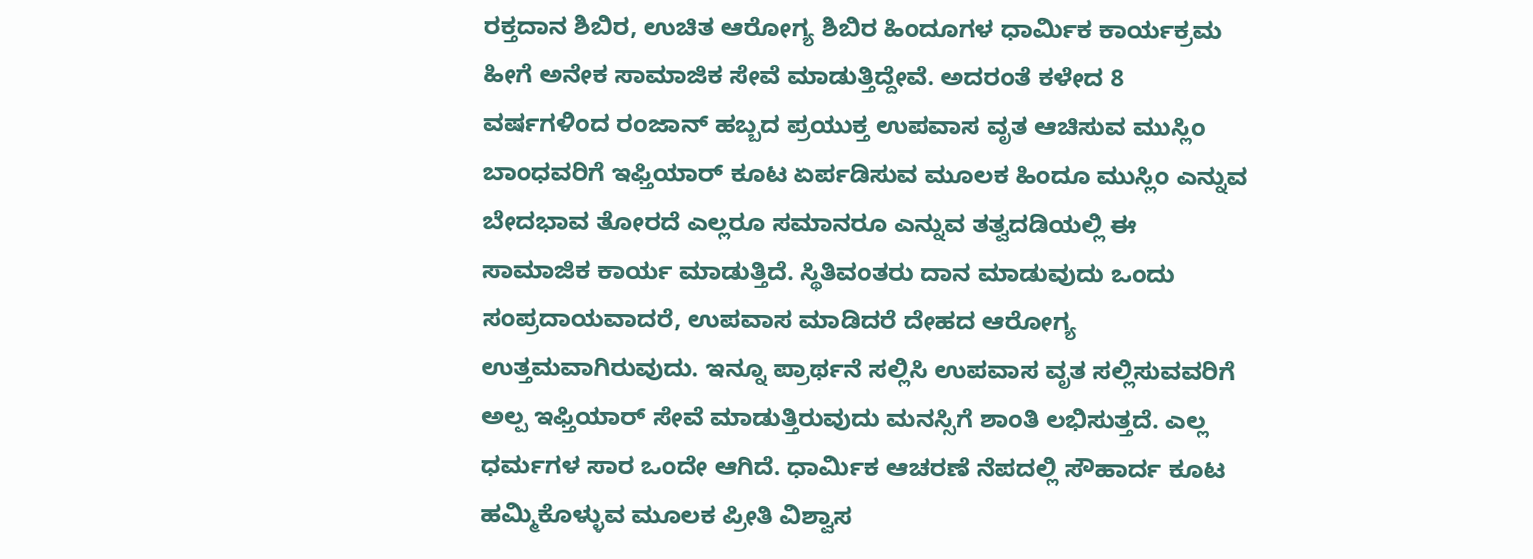ರಕ್ತದಾನ ಶಿಬಿರ, ಉಚಿತ ಆರೋಗ್ಯ ಶಿಬಿರ ಹಿಂದೂಗಳ ಧಾರ್ಮಿಕ ಕಾರ್ಯಕ್ರಮ ಹೀಗೆ ಅನೇಕ ಸಾಮಾಜಿಕ ಸೇವೆ ಮಾಡುತ್ತಿದ್ದೇವೆ. ಅದರಂತೆ ಕಳೇದ 8 ವರ್ಷಗಳಿಂದ ರಂಜಾನ್ ಹಬ್ಬದ ಪ್ರಯುಕ್ತ ಉಪವಾಸ ವೃತ ಆಚಿಸುವ ಮುಸ್ಲಿಂ ಬಾಂಧವರಿಗೆ ಇಫ್ತಿಯಾರ್ ಕೂಟ ಏರ್ಪಡಿಸುವ ಮೂಲಕ ಹಿಂದೂ ಮುಸ್ಲಿಂ ಎನ್ನುವ ಬೇದಭಾವ ತೋರದೆ ಎಲ್ಲರೂ ಸಮಾನರೂ ಎನ್ನುವ ತತ್ವದಡಿಯಲ್ಲಿ ಈ ಸಾಮಾಜಿಕ ಕಾರ್ಯ ಮಾಡುತ್ತಿದೆ. ಸ್ಥಿತಿವಂತರು ದಾನ ಮಾಡುವುದು ಒಂದು ಸಂಪ್ರದಾಯವಾದರೆ, ಉಪವಾಸ ಮಾಡಿದರೆ ದೇಹದ ಆರೋಗ್ಯ ಉತ್ತಮವಾಗಿರುವುದು. ಇನ್ನೂ ಪ್ರಾರ್ಥನೆ ಸಲ್ಲಿಸಿ ಉಪವಾಸ ವೃತ ಸಲ್ಲಿಸುವವರಿಗೆ ಅಲ್ಪ ಇಫ್ತಿಯಾರ್ ಸೇವೆ ಮಾಡುತ್ತಿರುವುದು ಮನಸ್ಸಿಗೆ ಶಾಂತಿ ಲಭಿಸುತ್ತದೆ. ಎಲ್ಲ ಧರ್ಮಗಳ ಸಾರ ಒಂದೇ ಆಗಿದೆ. ಧಾರ್ಮಿಕ ಆಚರಣೆ ನೆಪದಲ್ಲಿ ಸೌಹಾರ್ದ ಕೂಟ ಹಮ್ಮಿಕೊಳ್ಳುವ ಮೂಲಕ ಪ್ರೀತಿ ವಿಶ್ವಾಸ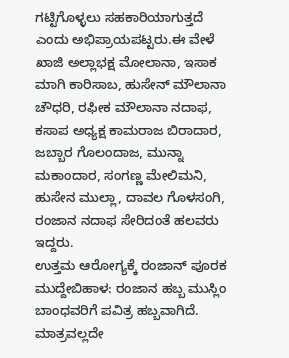ಗಟ್ಟಿಗೊಳ್ಳಲು ಸಹಕಾರಿಯಾಗುತ್ತದೆ ಎಂದು ಅಭಿಪ್ರಾಯಪಟ್ಟರು.ಈ ವೇಳೆ ಖಾಜಿ ಅಲ್ಲಾಭಕ್ಷ ಮೋಲಾನಾ, ಇಸಾಕ ಮಾಗಿ ಕಾರಿಸಾಬ, ಹುಸೇನ್ ಮೌಲಾನಾ ಚೌಧರಿ, ರಫೀಕ ಮೌಲಾನಾ ನದಾಫ, ಕಸಾಪ ಅಧ್ಯಕ್ಷ ಕಾಮರಾಜ ಬಿರಾದಾರ, ಜಬ್ಬಾರ ಗೊಲಂದಾಜ, ಮುನ್ನಾ ಮಕಾಂದಾರ, ಸಂಗಣ್ಣ ಮೇಲಿಮನಿ, ಹುಸೇನ ಮುಲ್ಲಾ, ದಾವಲ ಗೊಳಸಂಗಿ, ರಂಜಾನ ನದಾಫ ಸೇರಿದಂತೆ ಹಲವರು ಇದ್ದರು.
ಉತ್ತಮ ಆರೋಗ್ಯಕ್ಕೆ ರಂಜಾನ್ ಪೂರಕ
ಮುದ್ದೇಬಿಹಾಳ: ರಂಜಾನ ಹಬ್ಬ ಮುಸ್ಲಿಂ ಬಾಂಧವರಿಗೆ ಪವಿತ್ರ ಹಬ್ಬವಾಗಿದೆ. ಮಾತ್ರವಲ್ಲದೇ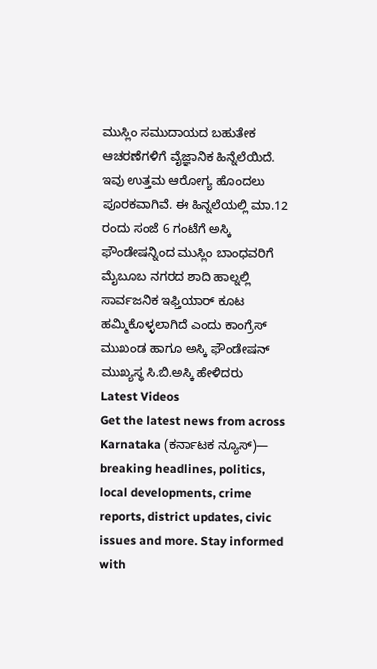ಮುಸ್ಲಿಂ ಸಮುದಾಯದ ಬಹುತೇಕ ಆಚರಣೆಗಳಿಗೆ ವೈಜ್ಞಾನಿಕ ಹಿನ್ನೆಲೆಯಿದೆ. ಇವು ಉತ್ತಮ ಆರೋಗ್ಯ ಹೊಂದಲು ಪೂರಕವಾಗಿವೆ. ಈ ಹಿನ್ನಲೆಯಲ್ಲಿ ಮಾ.12 ರಂದು ಸಂಜೆ 6 ಗಂಟೆಗೆ ಅಸ್ಕಿ ಫೌಂಡೇಷನ್ನಿಂದ ಮುಸ್ಲಿಂ ಬಾಂಧವರಿಗೆ ಮೈಬೂಬ ನಗರದ ಶಾದಿ ಹಾಲ್ನಲ್ಲಿ ಸಾರ್ವಜನಿಕ ಇಫ್ತಿಯಾರ್ ಕೂಟ ಹಮ್ಮಿಕೊಳ್ಳಲಾಗಿದೆ ಎಂದು ಕಾಂಗ್ರೆಸ್ ಮುಖಂಡ ಹಾಗೂ ಅಸ್ಕಿ ಫೌಂಡೇಷನ್ ಮುಖ್ಯಸ್ಥ ಸಿ.ಬಿ.ಅಸ್ಕಿ ಹೇಳಿದರು
Latest Videos
Get the latest news from across Karnataka (ಕರ್ನಾಟಕ ನ್ಯೂಸ್)— breaking headlines, politics, local developments, crime reports, district updates, civic issues and more. Stay informed with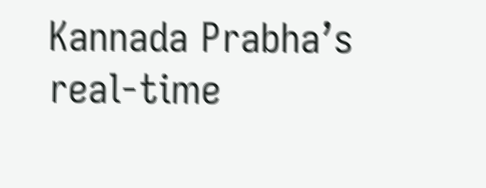Kannada Prabha’s real‑time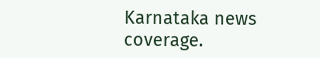Karnataka news coverage.